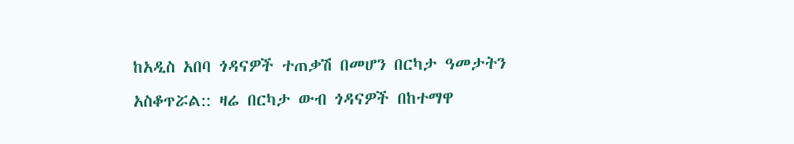ከአዲስ አበባ ጎዳናዎች ተጠቃሽ በመሆን በርካታ ዓመታትን አስቆጥሯል:: ዛሬ በርካታ ውብ ጎዳናዎች በከተማዋ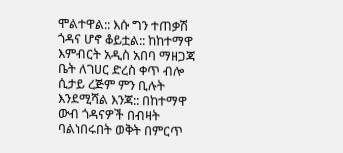ሞልተዋል:: እሱ ግን ተጠቃሽ ጎዳና ሆኖ ቆይቷል:: ከከተማዋ እምብርት አዲስ አበባ ማዘጋጃ ቤት ለገሀር ድረስ ቀጥ ብሎ ሲታይ ረጅም ምን ቢሉት እንደሚሻል እንጃ:: በከተማዋ ውብ ጎዳናዎች በብዛት ባልነበሩበት ወቅት በምርጥ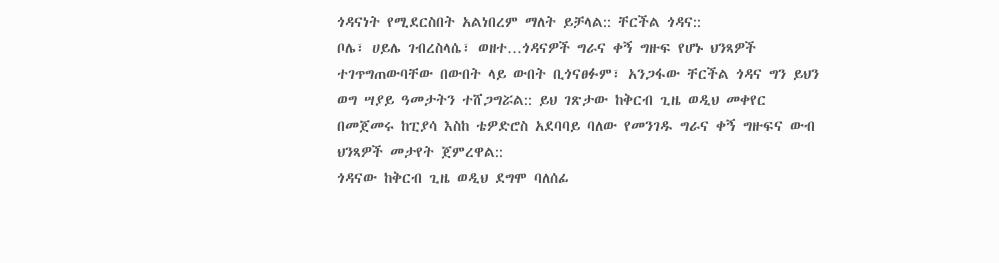ጎዳናነት የሚደርስበት አልነበረም ማለት ይቻላል:: ቸርችል ጎዳና::
ቦሌ፣ ሀይሌ ገብረስላሴ፣ ወዘተ…ጎዳናዎች ግራና ቀኝ ግዙፍ የሆኑ ህንጻዎች ተገጥግጠውባቸው በውበት ላይ ውበት ቢጎናፀፉም፣ አንጋፋው ቸርችል ጎዳና ግን ይህን ወግ ሣያይ ዓመታትን ተሸጋግሯል:: ይህ ገጽታው ከቅርብ ጊዜ ወዲህ መቀየር በመጀመሩ ከፒያሳ እስከ ቴዎድሮስ አደባባይ ባለው የመንገዱ ግራና ቀኝ ግዙፍና ውብ ህንጻዎች መታየት ጀምረዋል::
ጎዳናው ከቅርብ ጊዜ ወዲህ ደግሞ ባለሰፊ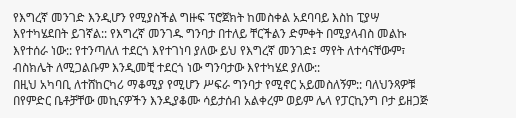የእግረኛ መንገድ እንዲሆን የሚያስችል ግዙፍ ፕሮጀክት ከመስቀል አደባባይ እስከ ፒያሣ እየተካሄደበት ይገኛል:: የእግረኛ መንገዱ ግንባታ በተለይ ቸርችልን ድምቀት በሚያላብስ መልኩ እየተሰራ ነው:: የተንጣለለ ተደርጎ እየተገነባ ያለው ይህ የእግረኛ መንገድ፤ ማየት ለተሳናቸውም፣ ብስክሌት ለሚጋልቡም እንዲመቺ ተደርጎ ነው ግንባታው እየተካሄደ ያለው::
በዚህ አካባቢ ለተሸከርካሪ ማቆሚያ የሚሆን ሥፍራ ግንባታ የሚኖር አይመስለኝም:: ባለህንጻዎቹ በየምድር ቤቶቻቸው መኪናዎችን እንዲያቆሙ ሳይታሰብ አልቀረም ወይም ሌላ የፓርኪንግ ቦታ ይዘጋጅ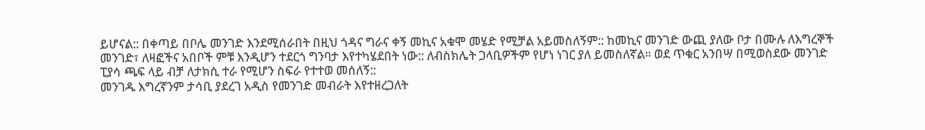ይሆናል:: በቀጣይ በቦሌ መንገድ እንደሚሰራበት በዚህ ጎዳና ግራና ቀኝ መኪና አቁሞ መሄድ የሚቻል አይመስለኝም:: ከመኪና መንገድ ውጪ ያለው ቦታ በሙሉ ለእግረኞች መንገድ፣ ለዛፎችና አበቦች ምቹ እንዲሆን ተደርጎ ግንባታ እየተካሄደበት ነው:: ለብስክሌት ጋላቢዎችም የሆነ ነገር ያለ ይመስለኛል፡፡ ወደ ጥቁር አንበሣ በሚወስደው መንገድ ፒያሳ ጫፍ ላይ ብቻ ለታክሲ ተራ የሚሆን ስፍራ የተተወ መሰለኝ::
መንገዱ እግረኛንም ታሳቢ ያደረገ አዲስ የመንገድ መብራት እየተዘረጋለት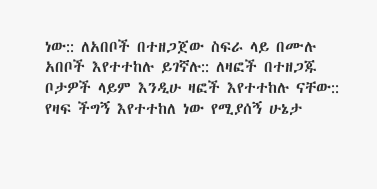ነው:: ለአበቦች በተዘጋጀው ስፍራ ላይ በሙሉ አበቦች እየተተከሉ ይገኛሉ:: ለዛፎች በተዘጋጁ ቦታዎች ላይም እንዲሁ ዛፎች እየተተከሉ ናቸው:: የዛፍ ችግኝ እየተተከለ ነው የሚያሰኝ ሁኔታ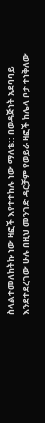ስላልተመለከትኩ ነው ዛፎች እየተተከሉ ነው ማለቴ:: በወዳጅነት አደባባይ እንደተደረገው ሁሉ በዚህ መንገድ ዳርቻም የወይራ ዛፎች ከሌላ ቦታ ተነቅለው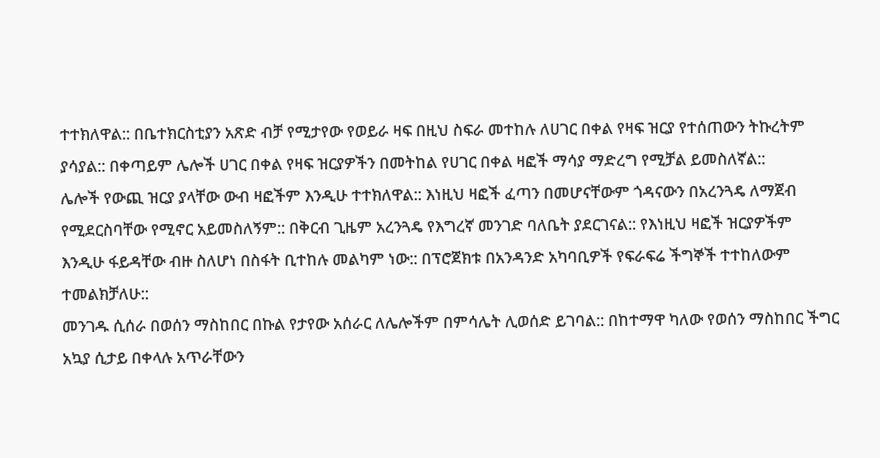ተተክለዋል:: በቤተክርስቲያን አጽድ ብቻ የሚታየው የወይራ ዛፍ በዚህ ስፍራ መተከሉ ለሀገር በቀል የዛፍ ዝርያ የተሰጠውን ትኩረትም ያሳያል:: በቀጣይም ሌሎች ሀገር በቀል የዛፍ ዝርያዎችን በመትከል የሀገር በቀል ዛፎች ማሳያ ማድረግ የሚቻል ይመስለኛል::
ሌሎች የውጪ ዝርያ ያላቸው ውብ ዛፎችም እንዲሁ ተተክለዋል:: እነዚህ ዛፎች ፈጣን በመሆናቸውም ጎዳናውን በአረንጓዴ ለማጀብ የሚደርስባቸው የሚኖር አይመስለኝም:: በቅርብ ጊዜም አረንጓዴ የእግረኛ መንገድ ባለቤት ያደርገናል:: የእነዚህ ዛፎች ዝርያዎችም እንዲሁ ፋይዳቸው ብዙ ስለሆነ በስፋት ቢተከሉ መልካም ነው:: በፕሮጀክቱ በአንዳንድ አካባቢዎች የፍራፍሬ ችግኞች ተተከለውም ተመልክቻለሁ::
መንገዱ ሲሰራ በወሰን ማስከበር በኩል የታየው አሰራር ለሌሎችም በምሳሌት ሊወሰድ ይገባል:: በከተማዋ ካለው የወሰን ማስከበር ችግር አኳያ ሲታይ በቀላሉ አጥራቸውን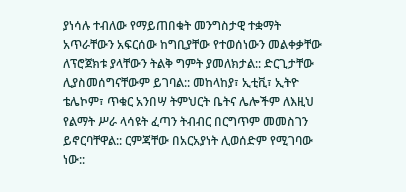ያነሳሉ ተብለው የማይጠበቁት መንግስታዊ ተቋማት አጥራቸውን አፍርሰው ከግቢያቸው የተወሰነውን መልቀቃቸው ለፕሮጀክቱ ያላቸውን ትልቅ ግምት ያመለክታል:: ድርጊታቸው ሊያስመሰግናቸውም ይገባል:: መከላከያ፣ ኢቲቪ፣ ኢትዮ ቴሌኮም፣ ጥቁር አንበሣ ትምህርት ቤትና ሌሎችም ለእዚህ የልማት ሥራ ላሳዩት ፈጣን ትብብር በርግጥም መመስገን ይኖርባቸዋል:: ርምጃቸው በአርአያነት ሊወሰድም የሚገባው ነው::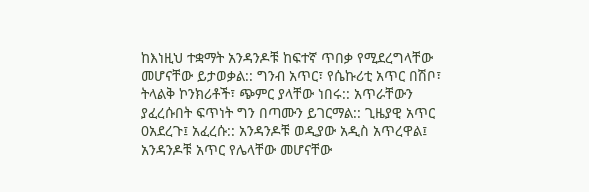ከእነዚህ ተቋማት አንዳንዶቹ ከፍተኛ ጥበቃ የሚደረግላቸው መሆናቸው ይታወቃል:: ግንብ አጥር፣ የሴኩሪቲ አጥር በሽቦ፣ ትላልቅ ኮንክሪቶች፣ ጭምር ያላቸው ነበሩ:: አጥራቸውን ያፈረሱበት ፍጥነት ግን በጣሙን ይገርማል:: ጊዜያዊ አጥር 0አደረጉ፤ አፈረሱ:: አንዳንዶቹ ወዲያው አዲስ አጥረዋል፤ አንዳንዶቹ አጥር የሌላቸው መሆናቸው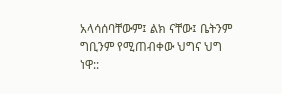አላሳሰባቸውም፤ ልክ ናቸው፤ ቤትንም ግቢንም የሚጠብቀው ህግና ህግ ነዋ::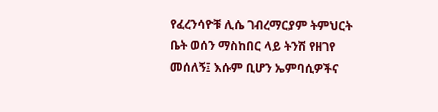የፈረንሳዮቹ ሊሴ ገብረማርያም ትምህርት ቤት ወሰን ማስከበር ላይ ትንሽ የዘገየ መሰለኝ፤ እሱም ቢሆን ኤምባሲዎችና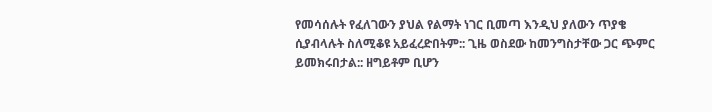የመሳሰሉት የፈለገውን ያህል የልማት ነገር ቢመጣ እንዲህ ያለውን ጥያቄ ሲያብላሉት ስለሚቆዩ አይፈረድበትም:: ጊዜ ወስደው ከመንግስታቸው ጋር ጭምር ይመክሩበታል:: ዘግይቶም ቢሆን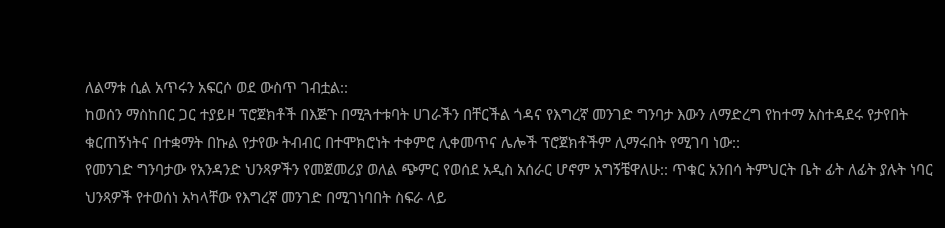ለልማቱ ሲል አጥሩን አፍርሶ ወደ ውስጥ ገብቷል::
ከወሰን ማስከበር ጋር ተያይዞ ፕሮጀክቶች በእጅጉ በሚጓተቱባት ሀገራችን በቸርችል ጎዳና የእግረኛ መንገድ ግንባታ እውን ለማድረግ የከተማ አስተዳደሩ የታየበት ቁርጠኝነትና በተቋማት በኩል የታየው ትብብር በተሞክሮነት ተቀምሮ ሊቀመጥና ሌሎች ፕሮጀክቶችም ሊማሩበት የሚገባ ነው::
የመንገድ ግንባታው የአንዳንድ ህንጻዎችን የመጀመሪያ ወለል ጭምር የወሰደ አዲስ አሰራር ሆኖም አግኝቼዋለሁ:: ጥቁር አንበሳ ትምህርት ቤት ፊት ለፊት ያሉት ነባር ህንጻዎች የተወሰነ አካላቸው የእግረኛ መንገድ በሚገነባበት ስፍራ ላይ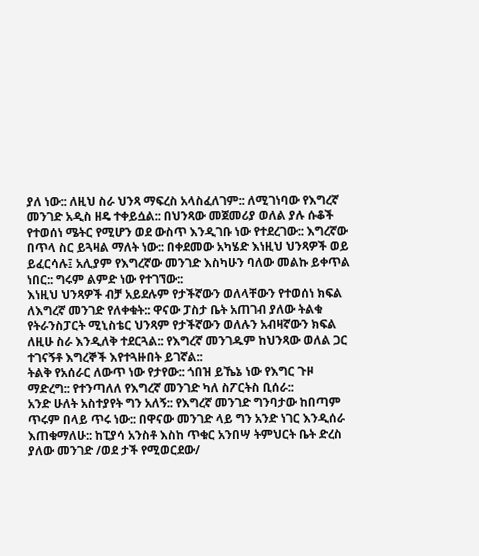ያለ ነው:: ለዚህ ስራ ህንጻ ማፍረስ አላስፈለገም:: ለሚገነባው የእግረኛ መንገድ አዲስ ዘዴ ተቀይሷል:: በህንጻው መጀመሪያ ወለል ያሉ ሱቆች የተወሰነ ሜትር የሚሆን ወደ ውስጥ እንዲገቡ ነው የተደረገው:: እግረኛው በጥላ ስር ይጓዛል ማለት ነው:: በቀደመው አካሄድ እነዚህ ህንጻዎች ወይ ይፈርሳሉ፤ አሊያም የእግረኛው መንገድ እስካሁን ባለው መልኩ ይቀጥል ነበር:: ግሩም ልምድ ነው የተገኘው::
እነዚህ ህንጻዎች ብቻ አይደሉም የታችኛውን ወለላቸውን የተወሰነ ክፍል ለእግረኛ መንገድ የለቀቁት:: ዋናው ፓስታ ቤት አጠገብ ያለው ትልቁ የትራንስፓርት ሚኒስቴር ህንጻም የታችኛውን ወለሉን አብዛኛውን ክፍል ለዚሁ ስራ እንዲለቅ ተደርጓል:: የእግረኛ መንገዱም ከህንጻው ወለል ጋር ተገናኝቶ እግረኞች እየተጓዙበት ይገኛል::
ትልቅ የአሰራር ለውጥ ነው የታየው:: ጎበዝ ይኼኔ ነው የእግር ጉዞ ማድረግ:: የተንጣለለ የእግረኛ መንገድ ካለ ስፖርትስ ቢሰራ::
አንድ ሁለት አስተያየት ግን አለኝ:: የእግረኛ መንገድ ግንባታው ከበጣም ጥሩም በላይ ጥሩ ነው:: በዋናው መንገድ ላይ ግን አንድ ነገር እንዲሰራ እጠቁማለሁ:: ከፒያሳ አንስቶ እስከ ጥቁር አንበሣ ትምህርት ቤት ድረስ ያለው መንገድ /ወደ ታች የሚወርደው/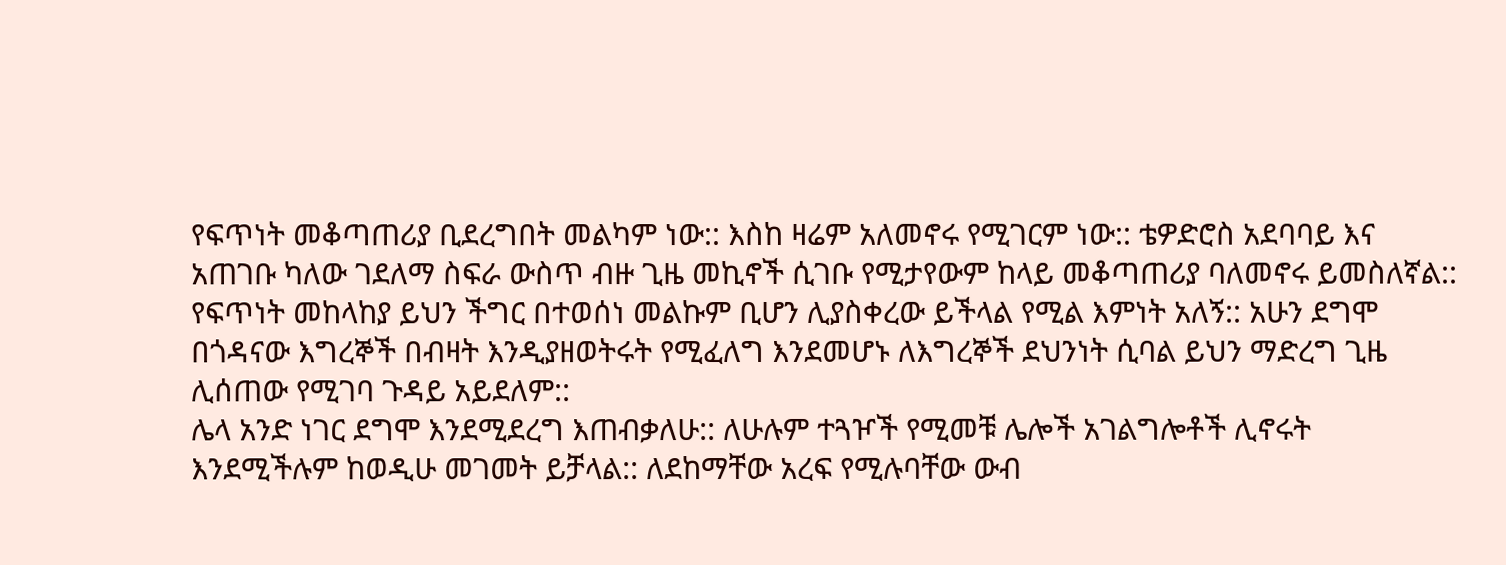የፍጥነት መቆጣጠሪያ ቢደረግበት መልካም ነው:: እስከ ዛሬም አለመኖሩ የሚገርም ነው:: ቴዎድሮስ አደባባይ እና አጠገቡ ካለው ገደለማ ስፍራ ውስጥ ብዙ ጊዜ መኪኖች ሲገቡ የሚታየውም ከላይ መቆጣጠሪያ ባለመኖሩ ይመስለኛል:: የፍጥነት መከላከያ ይህን ችግር በተወሰነ መልኩም ቢሆን ሊያስቀረው ይችላል የሚል እምነት አለኝ:: አሁን ደግሞ በጎዳናው እግረኞች በብዛት እንዲያዘወትሩት የሚፈለግ እንደመሆኑ ለእግረኞች ደህንነት ሲባል ይህን ማድረግ ጊዜ ሊሰጠው የሚገባ ጉዳይ አይደለም::
ሌላ አንድ ነገር ደግሞ እንደሚደረግ እጠብቃለሁ:: ለሁሉም ተጓዦች የሚመቹ ሌሎች አገልግሎቶች ሊኖሩት እንደሚችሉም ከወዲሁ መገመት ይቻላል:: ለደከማቸው አረፍ የሚሉባቸው ውብ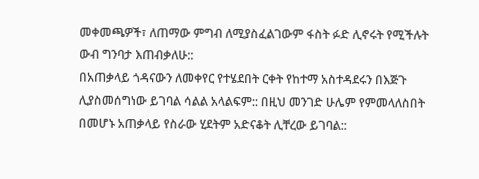መቀመጫዎች፣ ለጠማው ምግብ ለሚያስፈልገውም ፋስት ፉድ ሊኖሩት የሚችሉት ውብ ግንባታ እጠብቃለሁ::
በአጠቃላይ ጎዳናውን ለመቀየር የተሄደበት ርቀት የከተማ አስተዳደሩን በእጅጉ ሊያስመሰግነው ይገባል ሳልል አላልፍም:: በዚህ መንገድ ሁሌም የምመላለስበት በመሆኑ አጠቃላይ የስራው ሂደትም አድናቆት ሊቸረው ይገባል::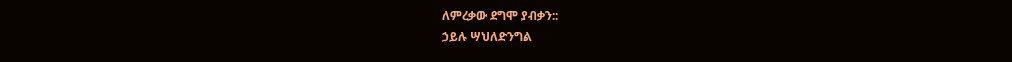ለምረቃው ደግሞ ያብቃን::
ኃይሉ ሣህለድንግል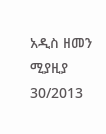አዲስ ዘመን ሚያዚያ 30/2013